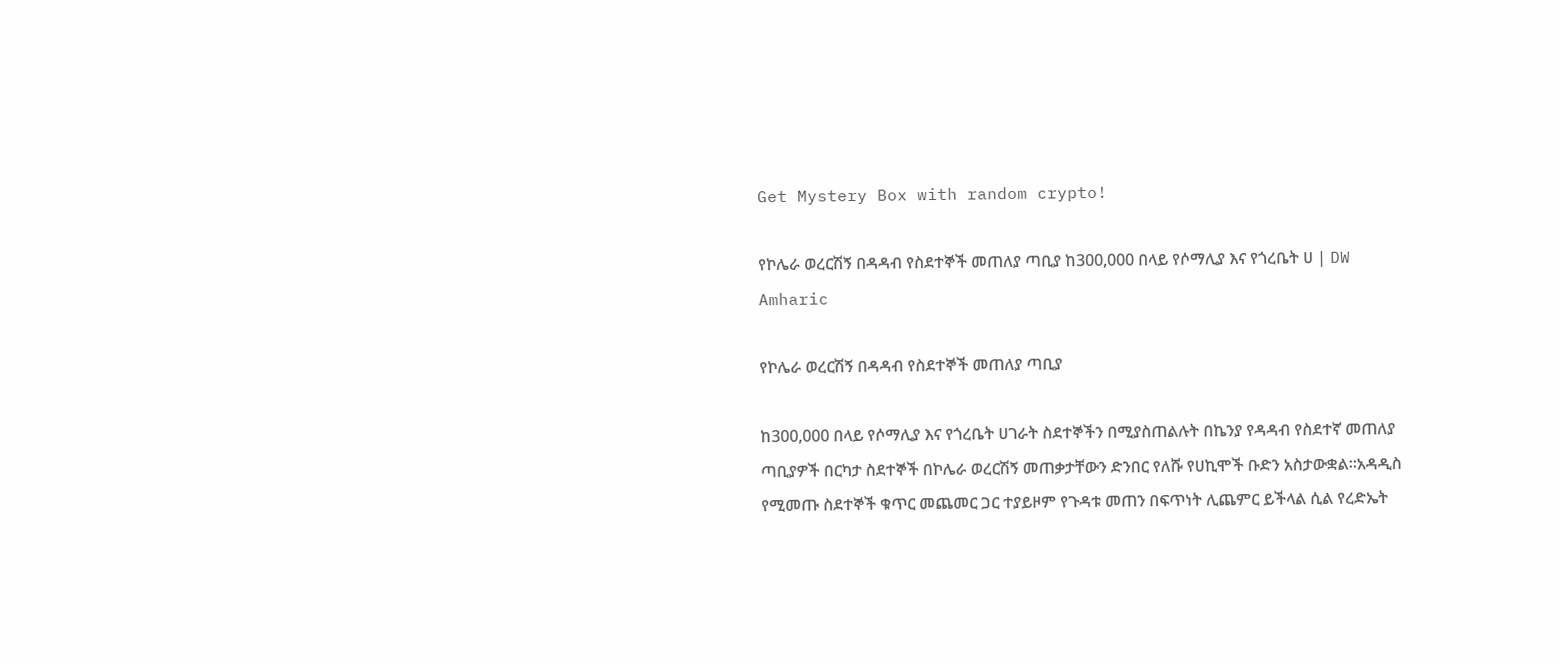Get Mystery Box with random crypto!

የኮሌራ ወረርሽኝ በዳዳብ የስደተኞች መጠለያ ጣቢያ ከ300,000 በላይ የሶማሊያ እና የጎረቤት ሀ | DW Amharic

የኮሌራ ወረርሽኝ በዳዳብ የስደተኞች መጠለያ ጣቢያ

ከ300,000 በላይ የሶማሊያ እና የጎረቤት ሀገራት ስደተኞችን በሚያስጠልሉት በኬንያ የዳዳብ የስደተኛ መጠለያ ጣቢያዎች በርካታ ስደተኞች በኮሌራ ወረርሽኝ መጠቃታቸውን ድንበር የለሹ የሀኪሞች ቡድን አስታውቋል።አዳዲስ የሚመጡ ስደተኞች ቁጥር መጨመር ጋር ተያይዞም የጉዳቱ መጠን በፍጥነት ሊጨምር ይችላል ሲል የረድኤት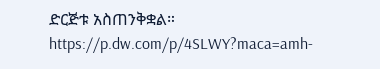ድርጅቱ አስጠንቅቋል። https://p.dw.com/p/4SLWY?maca=amh-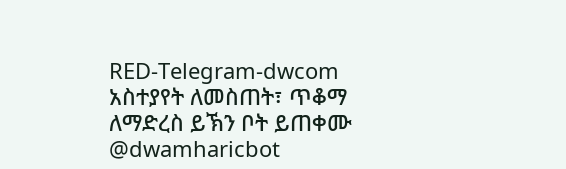RED-Telegram-dwcom
አስተያየት ለመስጠት፣ ጥቆማ ለማድረስ ይኽን ቦት ይጠቀሙ @dwamharicbot